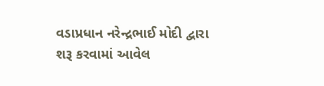વડાપ્રધાન નરેન્દ્રભાઈ મોદી દ્વારા શરૂ કરવામાં આવેલ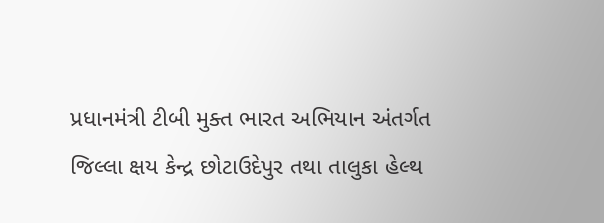પ્રધાનમંત્રી ટીબી મુક્ત ભારત અભિયાન અંતર્ગત જિલ્લા ક્ષય કેન્દ્ર છોટાઉદેપુર તથા તાલુકા હેલ્થ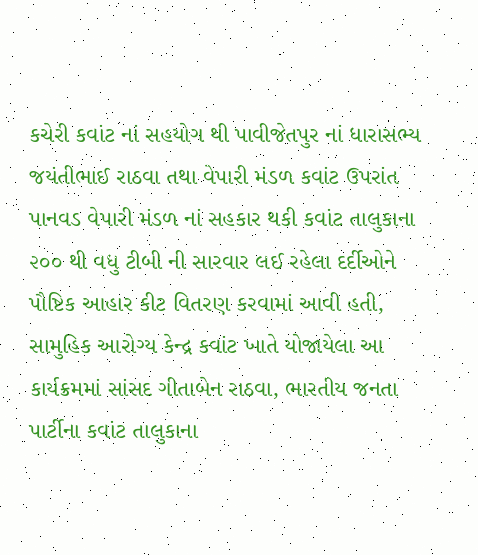કચેરી કવાંટ નાં સહયોગ થી પાવીજેતપુર નાં ધારાસભ્ય જયંતીભાઈ રાઠવા તથા વેપારી મંડળ કવાંટ ઉપરાંત પાનવડ વેપારી મંડળ નાં સહકાર થકી કવાંટ તાલુકાના ૨૦૦ થી વધુ ટીબી ની સારવાર લઈ રહેલા દર્દીઓને પૌષ્ટિક આહાર કીટ વિતરણ કરવામાં આવી હતી, સામુહિક આરોગ્ય કેન્દ્ર કવાંટ ખાતે યોજાયેલા આ કાર્યક્રમમાં સાંસદ ગીતાબેન રાઠવા, ભારતીય જનતા પાર્ટીના કવાંટ તાલુકાના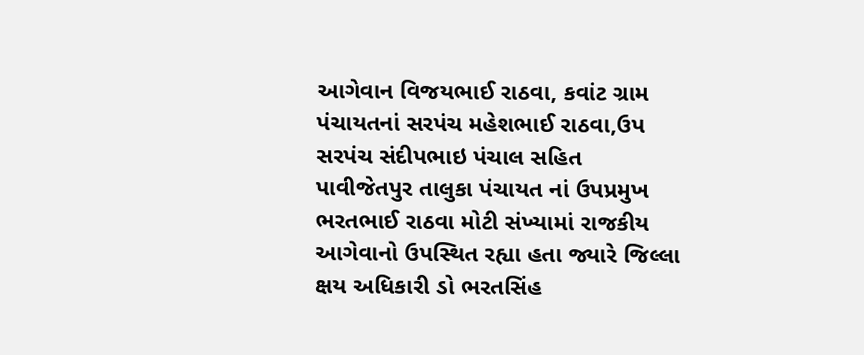આગેવાન વિજયભાઈ રાઠવા, કવાંટ ગ્રામ પંચાયતનાં સરપંચ મહેશભાઈ રાઠવા,ઉપ સરપંચ સંદીપભાઇ પંચાલ સહિત પાવીજેતપુર તાલુકા પંચાયત નાં ઉપપ્રમુખ ભરતભાઈ રાઠવા મોટી સંખ્યામાં રાજકીય આગેવાનો ઉપસ્થિત રહ્યા હતા જ્યારે જિલ્લા ક્ષય અધિકારી ડો ભરતસિંહ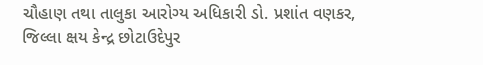ચૌહાણ તથા તાલુકા આરોગ્ય અધિકારી ડો. પ્રશાંત વણકર, જિલ્લા ક્ષય કેન્દ્ર છોટાઉદેપુર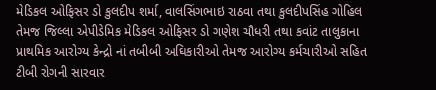મેડિકલ ઓફિસર ડો કુલદીપ શર્મા, વાલસિંગભાઇ રાઠવા તથા કુલદીપસિંહ ગોહિલ તેમજ જિલ્લા એપીડેમિક મેડિકલ ઓફિસર ડો ગણેશ ચૌધરી તથા કવાંટ તાલુકાના પ્રાથમિક આરોગ્ય કેન્દ્રો નાં તબીબી અઘિકારીઓ તેમજ આરોગ્ય કર્મચારીઓ સહિત ટીબી રોગની સારવાર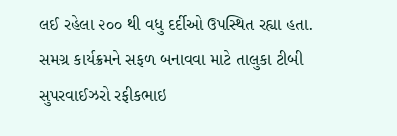લઈ રહેલા ૨૦૦ થી વધુ દર્દીઓ ઉપસ્થિત રહ્યા હતા.
સમગ્ર કાર્યક્રમને સફળ બનાવવા માટે તાલુકા ટીબી સુપરવાઈઝરો રફીકભાઇ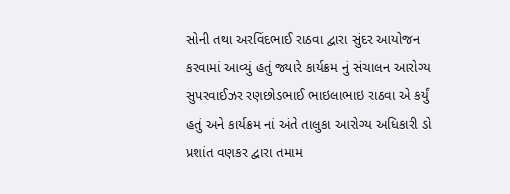સોની તથા અરવિંદભાઈ રાઠવા દ્વારા સુંદર આયોજન કરવામાં આવ્યું હતું જ્યારે કાર્યક્રમ નું સંચાલન આરોગ્ય સુપરવાઈઝર રણછોડભાઈ ભાઇલાભાઇ રાઠવા એ કર્યું હતું અને કાર્યક્રમ નાં અંતે તાલુકા આરોગ્ય અધિકારી ડો પ્રશાંત વણકર દ્વારા તમામ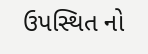ઉપસ્થિત નો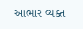આભાર વ્યક્ત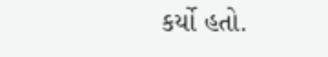કર્યો હતો.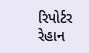રિપોર્ટર રેહાન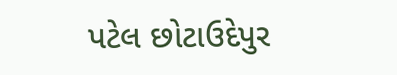પટેલ છોટાઉદેપુર